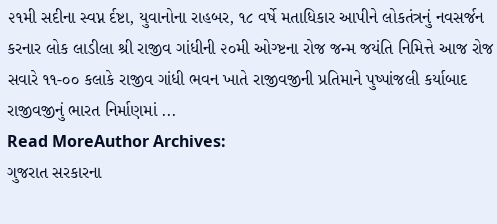૨૧મી સદીના સ્વપ્ન ર્દષ્ટા, યુવાનોના રાહબર, ૧૮ વર્ષે મતાધિકાર આપીને લોકતંત્રનું નવસર્જન કરનાર લોક લાડીલા શ્રી રાજીવ ગાંધીની ૨૦મી ઓગ્ષ્ટના રોજ જન્મ જયંતિ નિમિત્તે આજ રોજ સવારે ૧૧-૦૦ કલાકે રાજીવ ગાંધી ભવન ખાતે રાજીવજીની પ્રતિમાને પુષ્પાંજલી કર્યાબાદ રાજીવજીનું ભારત નિર્માણમાં ...
Read MoreAuthor Archives:
ગુજરાત સરકારના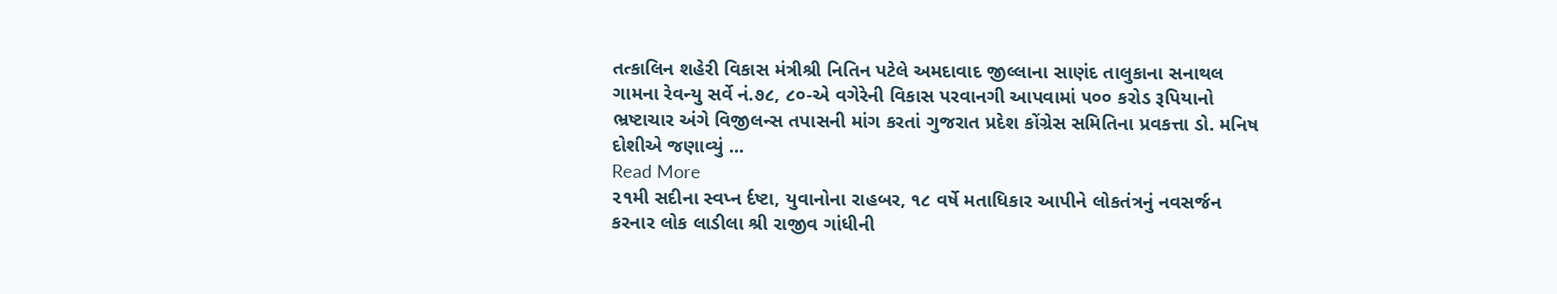તત્કાલિન શહેરી વિકાસ મંત્રીશ્રી નિતિન પટેલે અમદાવાદ જીલ્લાના સાણંદ તાલુકાના સનાથલ ગામના રેવન્યુ સર્વે નં.૭૮, ૮૦-એ વગેરેની વિકાસ પરવાનગી આપવામાં ૫૦૦ કરોડ રૂપિયાનો ભ્રષ્ટાચાર અંગે વિજીલન્સ તપાસની માંગ કરતાં ગુજરાત પ્રદેશ કોંગ્રેસ સમિતિના પ્રવકત્તા ડો. મનિષ દોશીએ જણાવ્યું ...
Read More
૨૧મી સદીના સ્વપ્ન ર્દષ્ટા, યુવાનોના રાહબર, ૧૮ વર્ષે મતાધિકાર આપીને લોકતંત્રનું નવસર્જન કરનાર લોક લાડીલા શ્રી રાજીવ ગાંધીની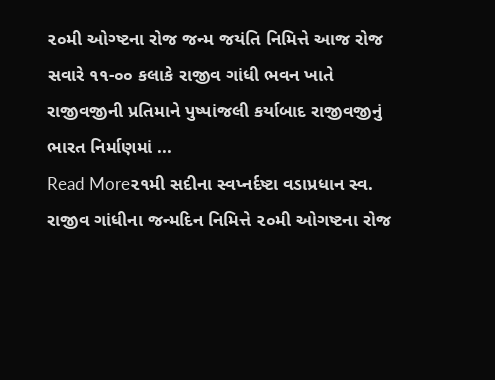૨૦મી ઓગ્ષ્ટના રોજ જન્મ જયંતિ નિમિત્તે આજ રોજ સવારે ૧૧-૦૦ કલાકે રાજીવ ગાંધી ભવન ખાતે રાજીવજીની પ્રતિમાને પુષ્પાંજલી કર્યાબાદ રાજીવજીનું ભારત નિર્માણમાં ...
Read More૨૧મી સદીના સ્વપ્નર્દષ્ટા વડાપ્રધાન સ્વ. રાજીવ ગાંધીના જન્મદિન નિમિત્તે ૨૦મી ઓગષ્ટના રોજ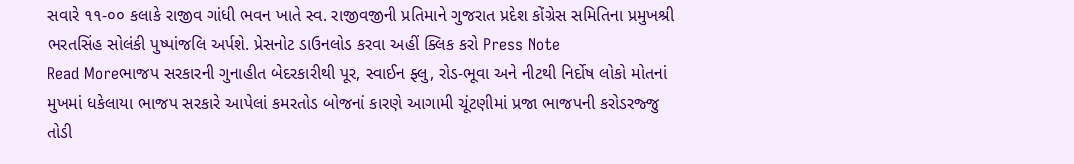સવારે ૧૧-૦૦ કલાકે રાજીવ ગાંધી ભવન ખાતે સ્વ. રાજીવજીની પ્રતિમાને ગુજરાત પ્રદેશ કોંગ્રેસ સમિતિના પ્રમુખશ્રી ભરતસિંહ સોલંકી પુષ્પાંજલિ અર્પશે. પ્રેસનોટ ડાઉનલોડ કરવા અહીં ક્લિક કરો Press Note
Read Moreભાજપ સરકારની ગુનાહીત બેદરકારીથી પૂર, સ્વાઈન ફ્લુ, રોડ-ભૂવા અને નીટથી નિર્દોષ લોકો મોતનાં મુખમાં ધકેલાયા ભાજપ સરકારે આપેલાં કમરતોડ બોજનાં કારણે આગામી ચૂંટણીમાં પ્રજા ભાજપની કરોડરજ્જુ તોડી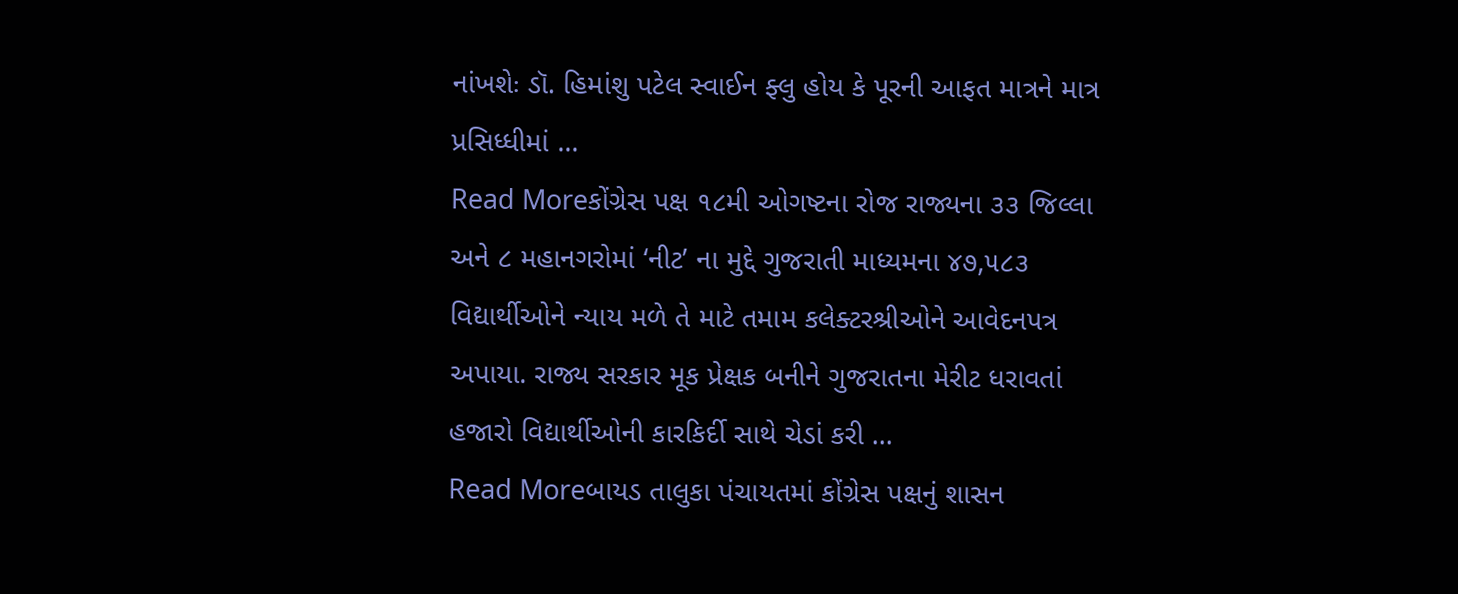નાંખશેઃ ડૉ. હિમાંશુ પટેલ સ્વાઈન ફ્લુ હોય કે પૂરની આફત માત્રને માત્ર પ્રસિધ્ધીમાં ...
Read Moreકોંગ્રેસ પક્ષ ૧૮મી ઓગષ્ટના રોજ રાજ્યના ૩૩ જિલ્લા અને ૮ મહાનગરોમાં ‘નીટ’ ના મુદ્દે ગુજરાતી માધ્યમના ૪૭,૫૮૩ વિદ્યાર્થીઓને ન્યાય મળે તે માટે તમામ કલેક્ટરશ્રીઓને આવેદનપત્ર અપાયા. રાજ્ય સરકાર મૂક પ્રેક્ષક બનીને ગુજરાતના મેરીટ ધરાવતાં હજારો વિદ્યાર્થીઓની કારકિર્દી સાથે ચેડાં કરી ...
Read Moreબાયડ તાલુકા પંચાયતમાં કોંગ્રેસ પક્ષનું શાસન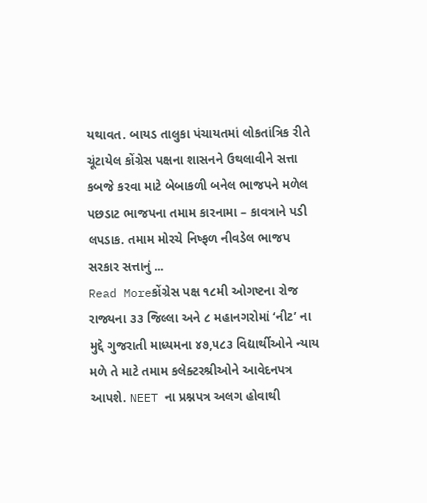યથાવત. બાયડ તાલુકા પંચાયતમાં લોકતાંત્રિક રીતે ચૂંટાયેલ કોંગ્રેસ પક્ષના શાસનને ઉથલાવીને સત્તા કબજે કરવા માટે બેબાકળી બનેલ ભાજપને મળેલ પછડાટ ભાજપના તમામ કારનામા – કાવત્રાને પડી લપડાક. તમામ મોરચે નિષ્ફળ નીવડેલ ભાજપ સરકાર સત્તાનું ...
Read Moreકોંગ્રેસ પક્ષ ૧૮મી ઓગષ્ટના રોજ રાજ્યના ૩૩ જિલ્લા અને ૮ મહાનગરોમાં ‘નીટ’ ના મુદ્દે ગુજરાતી માધ્યમના ૪૭,૫૮૩ વિદ્યાર્થીઓને ન્યાય મળે તે માટે તમામ કલેક્ટરશ્રીઓને આવેદનપત્ર આપશે. NEET ના પ્રશ્નપત્ર અલગ હોવાથી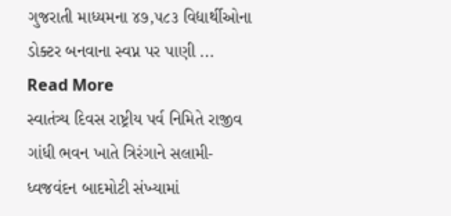ગુજરાતી માધ્યમના ૪૭,૫૮૩ વિદ્યાર્થીઓના ડોક્ટર બનવાના સ્વપ્ન પર પાણી ...
Read More
સ્વાતંત્ર્ય દિવસ રાષ્ટ્રીય પર્વ નિમિતે રાજીવ ગાંધી ભવન ખાતે ત્રિરંગાને સલામી-ધ્વજવંદન બાદમોટી સંખ્યામાં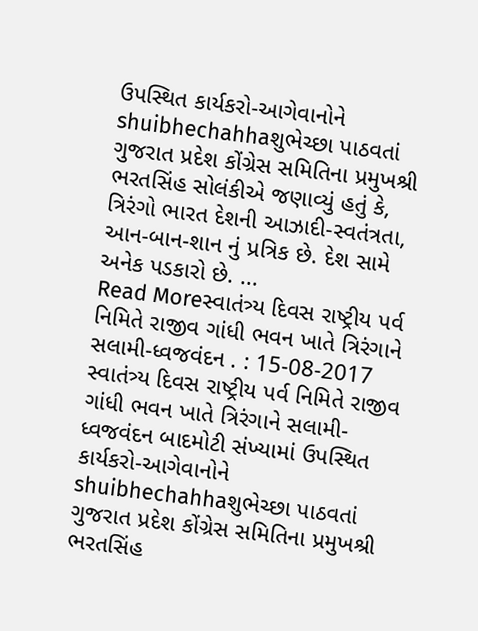ઉપસ્થિત કાર્યકરો-આગેવાનોને shuibhechahhaશુભેચ્છા પાઠવતાં ગુજરાત પ્રદેશ કોંગ્રેસ સમિતિના પ્રમુખશ્રી ભરતસિંહ સોલંકીએ જણાવ્યું હતું કે, ત્રિરંગો ભારત દેશની આઝાદી-સ્વતંત્રતા, આન-બાન-શાન નું પ્રત્રિક છે. દેશ સામે અનેક પડકારો છે. ...
Read Moreસ્વાતંત્ર્ય દિવસ રાષ્ટ્રીય પર્વ નિમિતે રાજીવ ગાંધી ભવન ખાતે ત્રિરંગાને સલામી-ધ્વજવંદન . : 15-08-2017
સ્વાતંત્ર્ય દિવસ રાષ્ટ્રીય પર્વ નિમિતે રાજીવ ગાંધી ભવન ખાતે ત્રિરંગાને સલામી-ધ્વજવંદન બાદમોટી સંખ્યામાં ઉપસ્થિત કાર્યકરો-આગેવાનોને shuibhechahhaશુભેચ્છા પાઠવતાં ગુજરાત પ્રદેશ કોંગ્રેસ સમિતિના પ્રમુખશ્રી ભરતસિંહ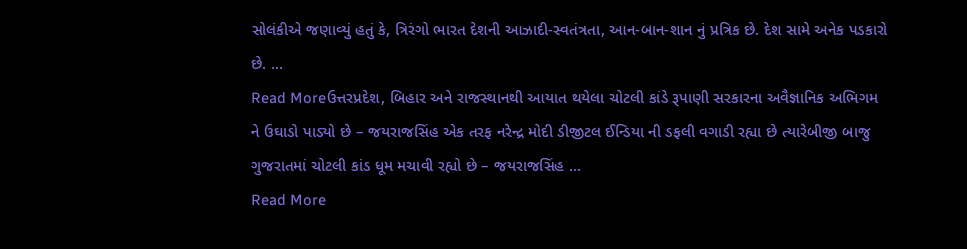સોલંકીએ જણાવ્યું હતું કે, ત્રિરંગો ભારત દેશની આઝાદી-સ્વતંત્રતા, આન-બાન-શાન નું પ્રત્રિક છે. દેશ સામે અનેક પડકારો છે. ...
Read Moreઉત્તરપ્રદેશ, બિહાર અને રાજસ્થાનથી આયાત થયેલા ચોટલી કાંડે રૂપાણી સરકારના અવૈજ્ઞાનિક અભિગમ ને ઉઘાડો પાડ્યો છે – જયરાજસિંહ એક તરફ નરેન્દ્ર મોદી ડીજીટલ ઈન્ડિયા ની ડફલી વગાડી રહ્યા છે ત્યારેબીજી બાજુ ગુજરાતમાં ચોટલી કાંડ ધૂમ મચાવી રહ્યો છે – જયરાજસિંહ ...
Read More